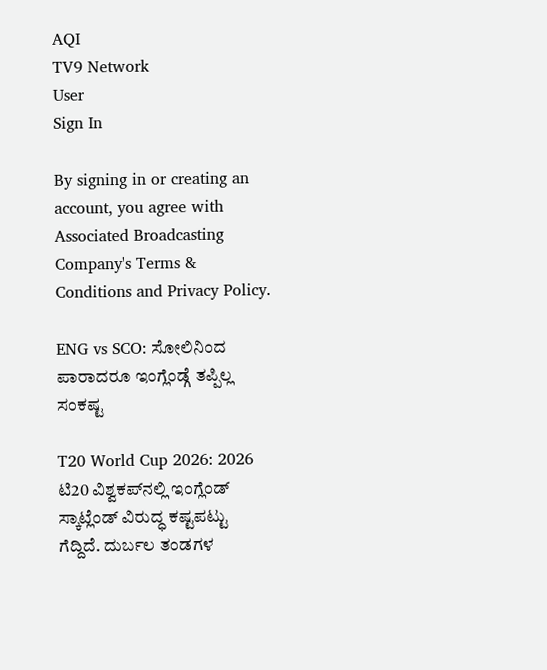AQI
TV9 Network
User
Sign In

By signing in or creating an account, you agree with Associated Broadcasting Company's Terms & Conditions and Privacy Policy.

ENG vs SCO: ಸೋಲಿನಿಂದ ಪಾರಾದರೂ ಇಂಗ್ಲೆಂಡ್ಗೆ ತಪ್ಪಿಲ್ಲ ಸಂಕಷ್ಟ

T20 World Cup 2026: 2026 ಟಿ20 ವಿಶ್ವಕಪ್‌ನಲ್ಲಿ ಇಂಗ್ಲೆಂಡ್ ಸ್ಕಾಟ್ಲೆಂಡ್ ವಿರುದ್ಧ ಕಷ್ಟಪಟ್ಟು ಗೆದ್ದಿದೆ. ದುರ್ಬಲ ತಂಡಗಳ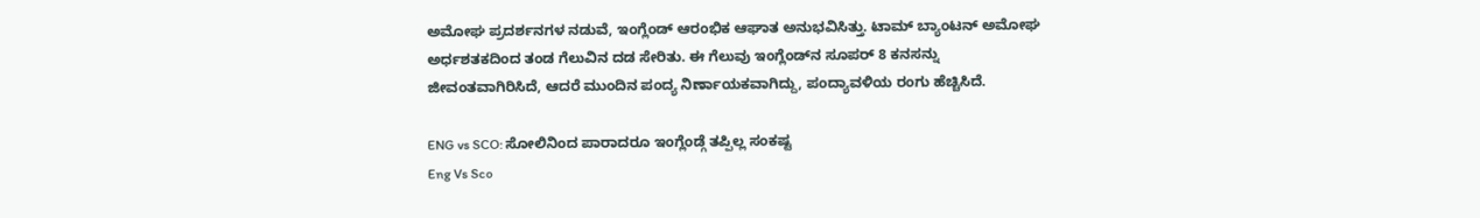ಅಮೋಘ ಪ್ರದರ್ಶನಗಳ ನಡುವೆ, ಇಂಗ್ಲೆಂಡ್ ಆರಂಭಿಕ ಆಘಾತ ಅನುಭವಿಸಿತ್ತು. ಟಾಮ್ ಬ್ಯಾಂಟನ್ ಅಮೋಘ ಅರ್ಧಶತಕದಿಂದ ತಂಡ ಗೆಲುವಿನ ದಡ ಸೇರಿತು. ಈ ಗೆಲುವು ಇಂಗ್ಲೆಂಡ್‌ನ ಸೂಪರ್ 8 ಕನಸನ್ನು ಜೀವಂತವಾಗಿರಿಸಿದೆ, ಆದರೆ ಮುಂದಿನ ಪಂದ್ಯ ನಿರ್ಣಾಯಕವಾಗಿದ್ದು, ಪಂದ್ಯಾವಳಿಯ ರಂಗು ಹೆಚ್ಚಿಸಿದೆ.

ENG vs SCO: ಸೋಲಿನಿಂದ ಪಾರಾದರೂ ಇಂಗ್ಲೆಂಡ್ಗೆ ತಪ್ಪಿಲ್ಲ ಸಂಕಷ್ಟ
Eng Vs Sco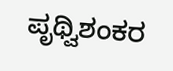ಪೃಥ್ವಿಶಂಕರ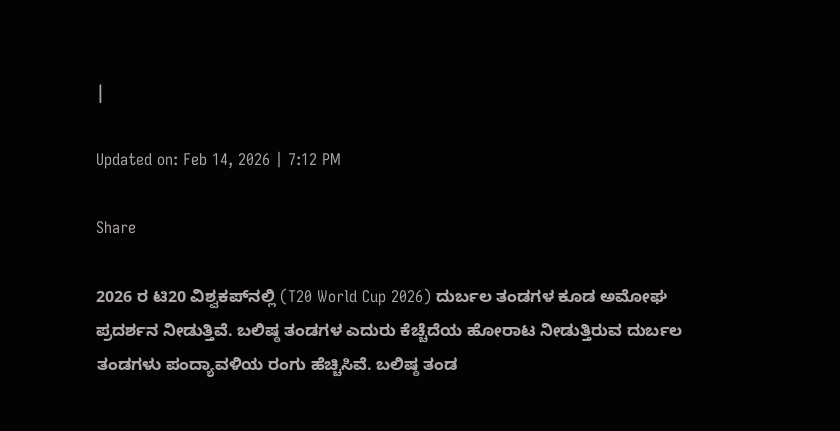|

Updated on: Feb 14, 2026 | 7:12 PM

Share

2026 ರ ಟಿ20 ವಿಶ್ವಕಪ್‌ನಲ್ಲಿ (T20 World Cup 2026) ದುರ್ಬಲ ತಂಡಗಳ ಕೂಡ ಅಮೋಘ ಪ್ರದರ್ಶನ ನೀಡುತ್ತಿವೆ. ಬಲಿಷ್ಠ ತಂಡಗಳ ಎದುರು ಕೆಚ್ಚೆದೆಯ ಹೋರಾಟ ನೀಡುತ್ತಿರುವ ದುರ್ಬಲ ತಂಡಗಳು ಪಂದ್ಯಾವಳಿಯ ರಂಗು ಹೆಚ್ಚಿಸಿವೆ. ಬಲಿಷ್ಠ ತಂಡ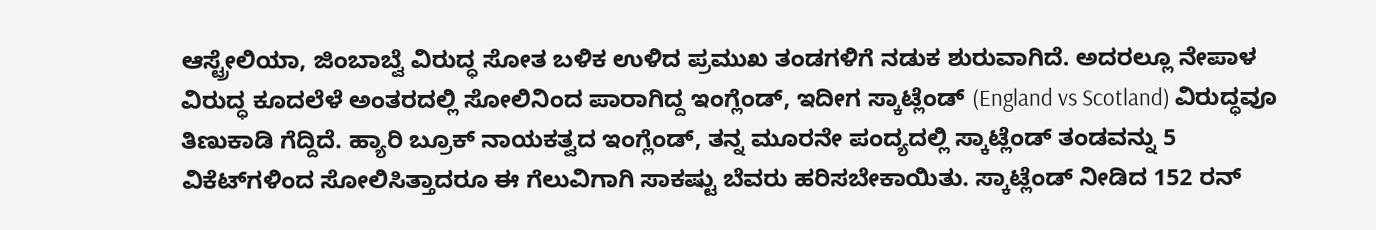ಆಸ್ಟ್ರೇಲಿಯಾ, ಜಿಂಬಾಬ್ವೆ ವಿರುದ್ಧ ಸೋತ ಬಳಿಕ ಉಳಿದ ಪ್ರಮುಖ ತಂಡಗಳಿಗೆ ನಡುಕ ಶುರುವಾಗಿದೆ. ಅದರಲ್ಲೂ ನೇಪಾಳ ವಿರುದ್ಧ ಕೂದಲೆಳೆ ಅಂತರದಲ್ಲಿ ಸೋಲಿನಿಂದ ಪಾರಾಗಿದ್ದ ಇಂಗ್ಲೆಂಡ್‌, ಇದೀಗ ಸ್ಕಾಟ್ಲೆಂಡ್ (England vs Scotland) ವಿರುದ್ಧವೂ ತಿಣುಕಾಡಿ ಗೆದ್ದಿದೆ. ಹ್ಯಾರಿ ಬ್ರೂಕ್ ನಾಯಕತ್ವದ ಇಂಗ್ಲೆಂಡ್, ತನ್ನ ಮೂರನೇ ಪಂದ್ಯದಲ್ಲಿ ಸ್ಕಾಟ್ಲೆಂಡ್ ತಂಡವನ್ನು 5 ವಿಕೆಟ್‌ಗಳಿಂದ ಸೋಲಿಸಿತ್ತಾದರೂ ಈ ಗೆಲುವಿಗಾಗಿ ಸಾಕಷ್ಟು ಬೆವರು ಹರಿಸಬೇಕಾಯಿತು. ಸ್ಕಾಟ್ಲೆಂಡ್ ನೀಡಿದ 152 ರನ್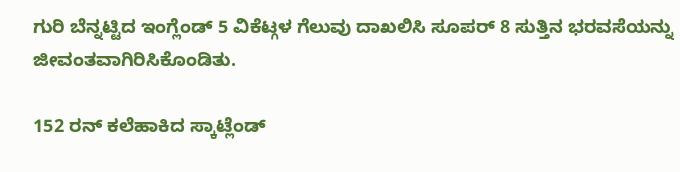ಗುರಿ ಬೆನ್ನಟ್ಟಿದ ಇಂಗ್ಲೆಂಡ್ 5 ವಿಕೆಟ್ಗಳ ಗೆಲುವು ದಾಖಲಿಸಿ ಸೂಪರ್ 8 ಸುತ್ತಿನ ಭರವಸೆಯನ್ನು ಜೀವಂತವಾಗಿರಿಸಿಕೊಂಡಿತು.

152 ರನ್ ಕಲೆಹಾಕಿದ ಸ್ಕಾಟ್ಲೆಂಡ್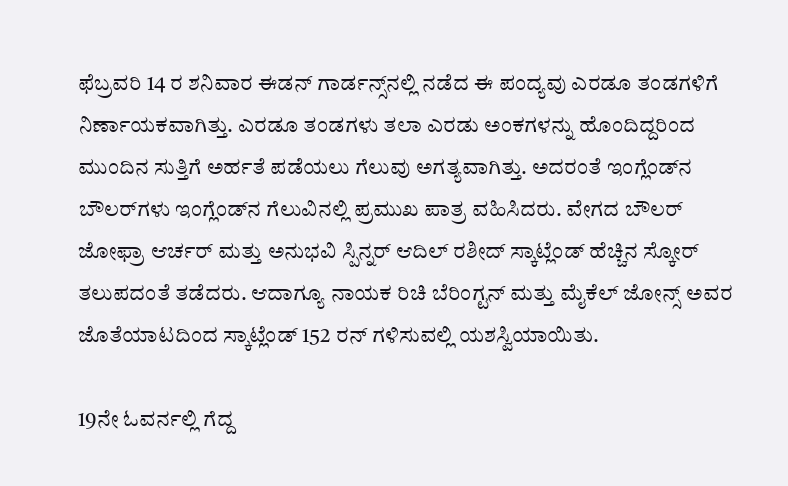ಫೆಬ್ರವರಿ 14 ರ ಶನಿವಾರ ಈಡನ್ ಗಾರ್ಡನ್ಸ್‌ನಲ್ಲಿ ನಡೆದ ಈ ಪಂದ್ಯವು ಎರಡೂ ತಂಡಗಳಿಗೆ ನಿರ್ಣಾಯಕವಾಗಿತ್ತು. ಎರಡೂ ತಂಡಗಳು ತಲಾ ಎರಡು ಅಂಕಗಳನ್ನು ಹೊಂದಿದ್ದರಿಂದ ಮುಂದಿನ ಸುತ್ತಿಗೆ ಅರ್ಹತೆ ಪಡೆಯಲು ಗೆಲುವು ಅಗತ್ಯವಾಗಿತ್ತು. ಅದರಂತೆ ಇಂಗ್ಲೆಂಡ್‌ನ ಬೌಲರ್‌ಗಳು ಇಂಗ್ಲೆಂಡ್‌ನ ಗೆಲುವಿನಲ್ಲಿ ಪ್ರಮುಖ ಪಾತ್ರ ವಹಿಸಿದರು. ವೇಗದ ಬೌಲರ್ ಜೋಫ್ರಾ ಆರ್ಚರ್ ಮತ್ತು ಅನುಭವಿ ಸ್ಪಿನ್ನರ್ ಆದಿಲ್ ರಶೀದ್ ಸ್ಕಾಟ್ಲೆಂಡ್ ಹೆಚ್ಚಿನ ಸ್ಕೋರ್ ತಲುಪದಂತೆ ತಡೆದರು. ಆದಾಗ್ಯೂ ನಾಯಕ ರಿಚಿ ಬೆರಿಂಗ್ಟನ್ ಮತ್ತು ಮೈಕೆಲ್ ಜೋನ್ಸ್ ಅವರ ಜೊತೆಯಾಟದಿಂದ ಸ್ಕಾಟ್ಲೆಂಡ್ 152 ರನ್ ಗಳಿಸುವಲ್ಲಿ ಯಶಸ್ವಿಯಾಯಿತು.

19ನೇ ಓವರ್ನಲ್ಲಿ ಗೆದ್ದ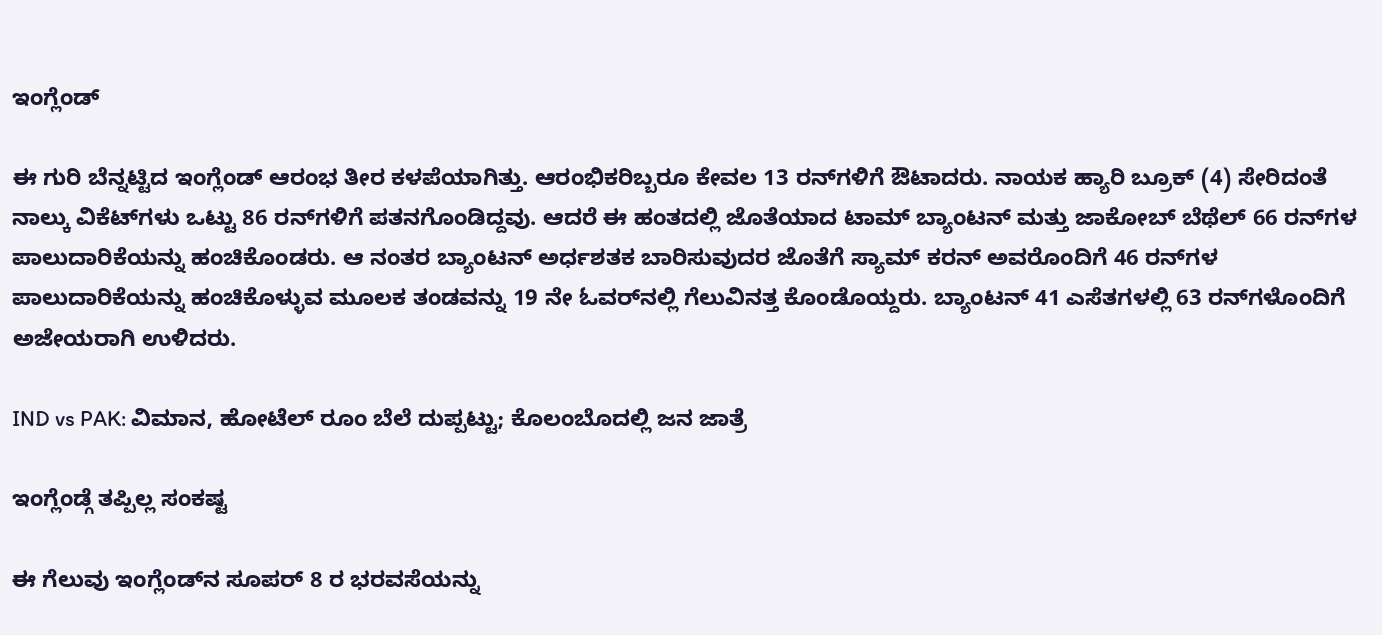ಇಂಗ್ಲೆಂಡ್

ಈ ಗುರಿ ಬೆನ್ನಟ್ಟಿದ ಇಂಗ್ಲೆಂಡ್‌ ಆರಂಭ ತೀರ ಕಳಪೆಯಾಗಿತ್ತು. ಆರಂಭಿಕರಿಬ್ಬರೂ ಕೇವಲ 13 ರನ್‌ಗಳಿಗೆ ಔಟಾದರು. ನಾಯಕ ಹ್ಯಾರಿ ಬ್ರೂಕ್ (4) ಸೇರಿದಂತೆ ನಾಲ್ಕು ವಿಕೆಟ್‌ಗಳು ಒಟ್ಟು 86 ರನ್‌ಗಳಿಗೆ ಪತನಗೊಂಡಿದ್ದವು. ಆದರೆ ಈ ಹಂತದಲ್ಲಿ ಜೊತೆಯಾದ ಟಾಮ್ ಬ್ಯಾಂಟನ್ ಮತ್ತು ಜಾಕೋಬ್ ಬೆಥೆಲ್ 66 ರನ್‌ಗಳ ಪಾಲುದಾರಿಕೆಯನ್ನು ಹಂಚಿಕೊಂಡರು. ಆ ನಂತರ ಬ್ಯಾಂಟನ್ ಅರ್ಧಶತಕ ಬಾರಿಸುವುದರ ಜೊತೆಗೆ ಸ್ಯಾಮ್ ಕರನ್ ಅವರೊಂದಿಗೆ 46 ರನ್‌ಗಳ ಪಾಲುದಾರಿಕೆಯನ್ನು ಹಂಚಿಕೊಳ್ಳುವ ಮೂಲಕ ತಂಡವನ್ನು 19 ನೇ ಓವರ್‌ನಲ್ಲಿ ಗೆಲುವಿನತ್ತ ಕೊಂಡೊಯ್ದರು. ಬ್ಯಾಂಟನ್ 41 ಎಸೆತಗಳಲ್ಲಿ 63 ರನ್‌ಗಳೊಂದಿಗೆ ಅಜೇಯರಾಗಿ ಉಳಿದರು.

IND vs PAK: ವಿಮಾನ, ಹೋಟೆಲ್‌ ರೂಂ ಬೆಲೆ ದುಪ್ಪಟ್ಟು; ಕೊಲಂಬೊದಲ್ಲಿ ಜನ ಜಾತ್ರೆ

ಇಂಗ್ಲೆಂಡ್ಗೆ ತಪ್ಪಿಲ್ಲ ಸಂಕಷ್ಟ

ಈ ಗೆಲುವು ಇಂಗ್ಲೆಂಡ್‌ನ ಸೂಪರ್ 8 ರ ಭರವಸೆಯನ್ನು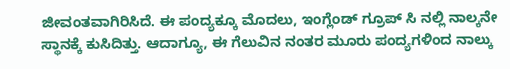ಜೀವಂತವಾಗಿರಿಸಿದೆ. ಈ ಪಂದ್ಯಕ್ಕೂ ಮೊದಲು, ಇಂಗ್ಲೆಂಡ್ ಗ್ರೂಪ್ ಸಿ ನಲ್ಲಿ ನಾಲ್ಕನೇ ಸ್ಥಾನಕ್ಕೆ ಕುಸಿದಿತ್ತು. ಆದಾಗ್ಯೂ, ಈ ಗೆಲುವಿನ ನಂತರ ಮೂರು ಪಂದ್ಯಗಳಿಂದ ನಾಲ್ಕು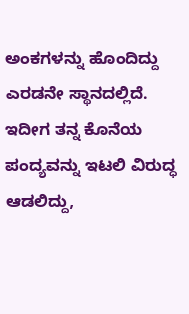ಅಂಕಗಳನ್ನು ಹೊಂದಿದ್ದು ಎರಡನೇ ಸ್ಥಾನದಲ್ಲಿದೆ. ಇದೀಗ ತನ್ನ ಕೊನೆಯ ಪಂದ್ಯವನ್ನು ಇಟಲಿ ವಿರುದ್ಧ ಆಡಲಿದ್ದು,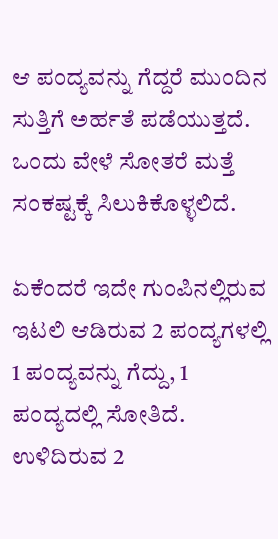ಆ ಪಂದ್ಯವನ್ನು ಗೆದ್ದರೆ ಮುಂದಿನ ಸುತ್ತಿಗೆ ಅರ್ಹತೆ ಪಡೆಯುತ್ತದೆ. ಒಂದು ವೇಳೆ ಸೋತರೆ ಮತ್ತೆ ಸಂಕಷ್ಟಕ್ಕೆ ಸಿಲುಕಿಕೊಳ್ಳಲಿದೆ.

ಏಕೆಂದರೆ ಇದೇ ಗುಂಪಿನಲ್ಲಿರುವ ಇಟಲಿ ಆಡಿರುವ 2 ಪಂದ್ಯಗಳಲ್ಲಿ 1 ಪಂದ್ಯವನ್ನು ಗೆದ್ದು, 1 ಪಂದ್ಯದಲ್ಲಿ ಸೋತಿದೆ. ಉಳಿದಿರುವ 2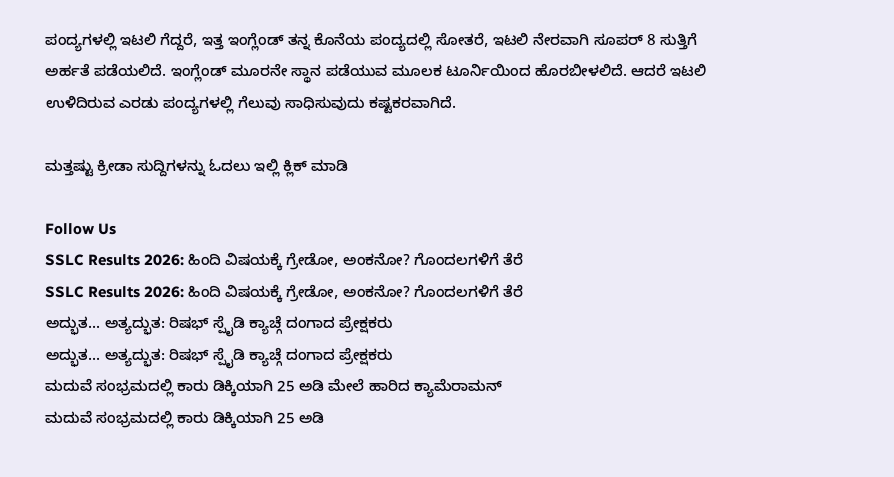ಪಂದ್ಯಗಳಲ್ಲಿ ಇಟಲಿ ಗೆದ್ದರೆ, ಇತ್ತ ಇಂಗ್ಲೆಂಡ್‌ ತನ್ನ ಕೊನೆಯ ಪಂದ್ಯದಲ್ಲಿ ಸೋತರೆ, ಇಟಲಿ ನೇರವಾಗಿ ಸೂಪರ್ 8 ಸುತ್ತಿಗೆ ಅರ್ಹತೆ ಪಡೆಯಲಿದೆ. ಇಂಗ್ಲೆಂಡ್‌ ಮೂರನೇ ಸ್ಥಾನ ಪಡೆಯುವ ಮೂಲಕ ಟೂರ್ನಿಯಿಂದ ಹೊರಬೀಳಲಿದೆ. ಆದರೆ ಇಟಲಿ ಉಳಿದಿರುವ ಎರಡು ಪಂದ್ಯಗಳಲ್ಲಿ ಗೆಲುವು ಸಾಧಿಸುವುದು ಕಷ್ಟಕರವಾಗಿದೆ.

ಮತ್ತಷ್ಟು ಕ್ರೀಡಾ ಸುದ್ದಿಗಳನ್ನು ಓದಲು ಇಲ್ಲಿ ಕ್ಲಿಕ್ ಮಾಡಿ

Follow Us
SSLC Results 2026: ಹಿಂದಿ ವಿಷಯಕ್ಕೆ ಗ್ರೇಡೋ, ಅಂಕನೋ? ಗೊಂದಲಗಳಿಗೆ ತೆರೆ
SSLC Results 2026: ಹಿಂದಿ ವಿಷಯಕ್ಕೆ ಗ್ರೇಡೋ, ಅಂಕನೋ? ಗೊಂದಲಗಳಿಗೆ ತೆರೆ
ಅದ್ಭುತ... ಅತ್ಯದ್ಭುತ: ರಿಷಭ್ ಸ್ಪೈಡಿ ಕ್ಯಾಚ್ಗೆ ದಂಗಾದ ಪ್ರೇಕ್ಷಕರು
ಅದ್ಭುತ... ಅತ್ಯದ್ಭುತ: ರಿಷಭ್ ಸ್ಪೈಡಿ ಕ್ಯಾಚ್ಗೆ ದಂಗಾದ ಪ್ರೇಕ್ಷಕರು
ಮದುವೆ ಸಂಭ್ರಮದಲ್ಲಿ ಕಾರು ಡಿಕ್ಕಿಯಾಗಿ 25 ಅಡಿ ಮೇಲೆ ಹಾರಿದ ಕ್ಯಾಮೆರಾಮನ್
ಮದುವೆ ಸಂಭ್ರಮದಲ್ಲಿ ಕಾರು ಡಿಕ್ಕಿಯಾಗಿ 25 ಅಡಿ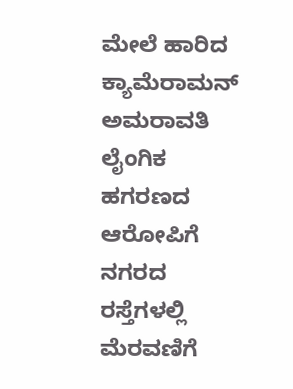ಮೇಲೆ ಹಾರಿದ ಕ್ಯಾಮೆರಾಮನ್
ಅಮರಾವತಿ ಲೈಂಗಿಕ ಹಗರಣದ ಆರೋಪಿಗೆ ನಗರದ ರಸ್ತೆಗಳಲ್ಲಿ ಮೆರವಣಿಗೆ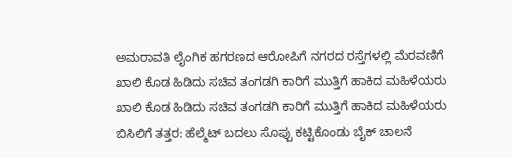ಅಮರಾವತಿ ಲೈಂಗಿಕ ಹಗರಣದ ಆರೋಪಿಗೆ ನಗರದ ರಸ್ತೆಗಳಲ್ಲಿ ಮೆರವಣಿಗೆ
ಖಾಲಿ ಕೊಡ ಹಿಡಿದು ಸಚಿವ ತಂಗಡಗಿ ಕಾರಿಗೆ ಮುತ್ತಿಗೆ ಹಾಕಿದ ಮಹಿಳೆಯರು
ಖಾಲಿ ಕೊಡ ಹಿಡಿದು ಸಚಿವ ತಂಗಡಗಿ ಕಾರಿಗೆ ಮುತ್ತಿಗೆ ಹಾಕಿದ ಮಹಿಳೆಯರು
ಬಿಸಿಲಿಗೆ ತತ್ತರ: ಹೆಲ್ಮೆಟ್ ಬದಲು ಸೊಪ್ಪು ಕಟ್ಟಿಕೊಂಡು ಬೈಕ್ ಚಾಲನೆ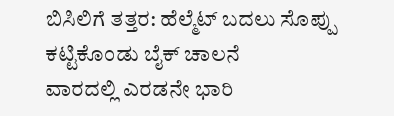ಬಿಸಿಲಿಗೆ ತತ್ತರ: ಹೆಲ್ಮೆಟ್ ಬದಲು ಸೊಪ್ಪು ಕಟ್ಟಿಕೊಂಡು ಬೈಕ್ ಚಾಲನೆ
ವಾರದಲ್ಲಿ ಎರಡನೇ ಭಾರಿ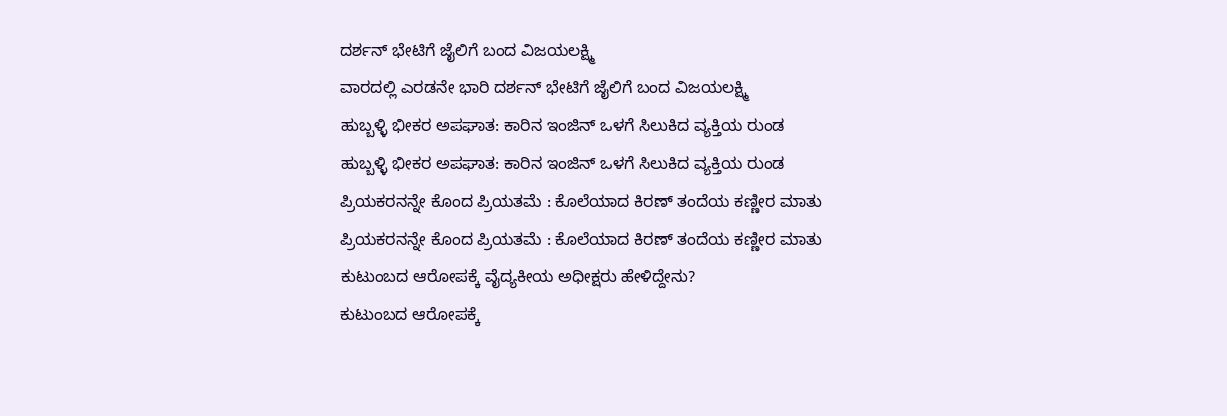ದರ್ಶನ್ ಭೇಟಿಗೆ ಜೈಲಿಗೆ ಬಂದ ವಿಜಯಲಕ್ಷ್ಮಿ
ವಾರದಲ್ಲಿ ಎರಡನೇ ಭಾರಿ ದರ್ಶನ್ ಭೇಟಿಗೆ ಜೈಲಿಗೆ ಬಂದ ವಿಜಯಲಕ್ಷ್ಮಿ
ಹುಬ್ಬಳ್ಳಿ ಭೀಕರ ಅಪಘಾತ: ಕಾರಿನ ಇಂಜಿನ್ ಒಳಗೆ ಸಿಲುಕಿದ ವ್ಯಕ್ತಿಯ ರುಂಡ
ಹುಬ್ಬಳ್ಳಿ ಭೀಕರ ಅಪಘಾತ: ಕಾರಿನ ಇಂಜಿನ್ ಒಳಗೆ ಸಿಲುಕಿದ ವ್ಯಕ್ತಿಯ ರುಂಡ
ಪ್ರಿಯಕರನನ್ನೇ ಕೊಂದ ಪ್ರಿಯತಮೆ : ಕೊಲೆಯಾದ ಕಿರಣ್ ತಂದೆಯ ಕಣ್ಣೀರ ಮಾತು
ಪ್ರಿಯಕರನನ್ನೇ ಕೊಂದ ಪ್ರಿಯತಮೆ : ಕೊಲೆಯಾದ ಕಿರಣ್ ತಂದೆಯ ಕಣ್ಣೀರ ಮಾತು
ಕುಟುಂಬದ ಆರೋಪಕ್ಕೆ ವೈದ್ಯಕೀಯ ಅಧೀಕ್ಷರು ಹೇಳಿದ್ದೇನು?
ಕುಟುಂಬದ ಆರೋಪಕ್ಕೆ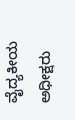ವೈದ್ಯಕೀಯ ಅಧೀಕ್ಷರು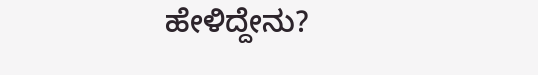ಹೇಳಿದ್ದೇನು?